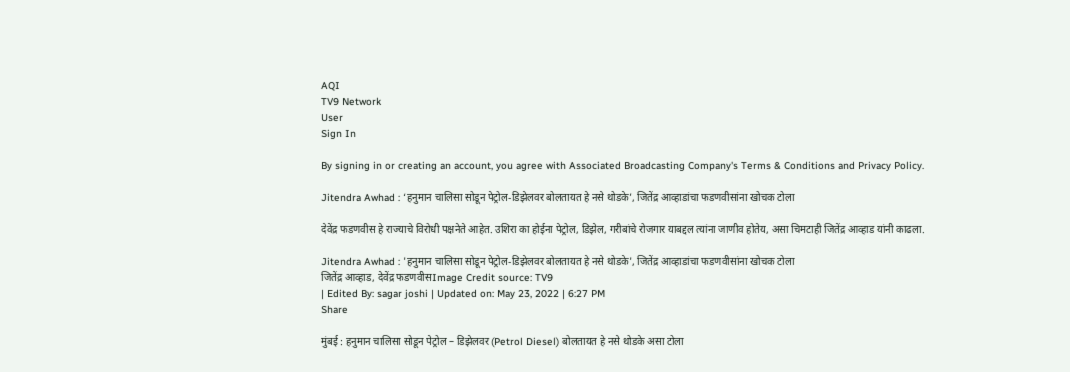AQI
TV9 Network
User
Sign In

By signing in or creating an account, you agree with Associated Broadcasting Company's Terms & Conditions and Privacy Policy.

Jitendra Awhad : ‘हनुमान चालिसा सोडून पेट्रोल-डिझेलवर बोलतायत हे नसे थोडके’, जितेंद्र आव्हाडांचा फडणवीसांना खोचक टोला

देवेंद्र फडणवीस हे राज्याचे विरोधी पक्षनेते आहेत. उशिरा का होईना पेट्रोल, डिझेल, गरीबांचे रोजगार याबद्दल त्यांना जाणीव होतेय, असा चिमटाही जितेंद्र आव्हाड यांनी काढला.

Jitendra Awhad : 'हनुमान चालिसा सोडून पेट्रोल-डिझेलवर बोलतायत हे नसे थोडके', जितेंद्र आव्हाडांचा फडणवीसांना खोचक टोला
जितेंद्र आव्हाड, देवेंद्र फडणवीसImage Credit source: TV9
| Edited By: sagar joshi | Updated on: May 23, 2022 | 6:27 PM
Share

मुंबई : हनुमान चालिसा सोडून पेट्रोल – डिझेलवर (Petrol Diesel) बोलतायत हे नसे थोडके असा टोला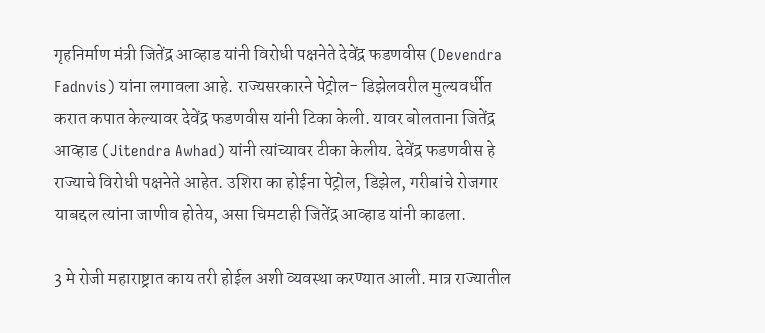गृहनिर्माण मंत्री जितेंद्र आव्हाड यांनी विरोधी पक्षनेते देवेंद्र फडणवीस (Devendra Fadnvis) यांना लगावला आहे. राज्यसरकारने पेट्रोल- डिझेलवरील मुल्यवर्धीत करात कपात केल्यावर देवेंद्र फडणवीस यांनी टिका केली. यावर बोलताना जितेंद्र आव्हाड (Jitendra Awhad) यांनी त्यांच्यावर टीका केलीय. देवेंद्र फडणवीस हे राज्याचे विरोधी पक्षनेते आहेत. उशिरा का होईना पेट्रोल, डिझेल, गरीबांचे रोजगार याबद्दल त्यांना जाणीव होतेय, असा चिमटाही जितेंद्र आव्हाड यांनी काढला.

3 मे रोजी महाराष्ट्रात काय तरी होईल अशी व्यवस्था करण्यात आली. मात्र राज्यातील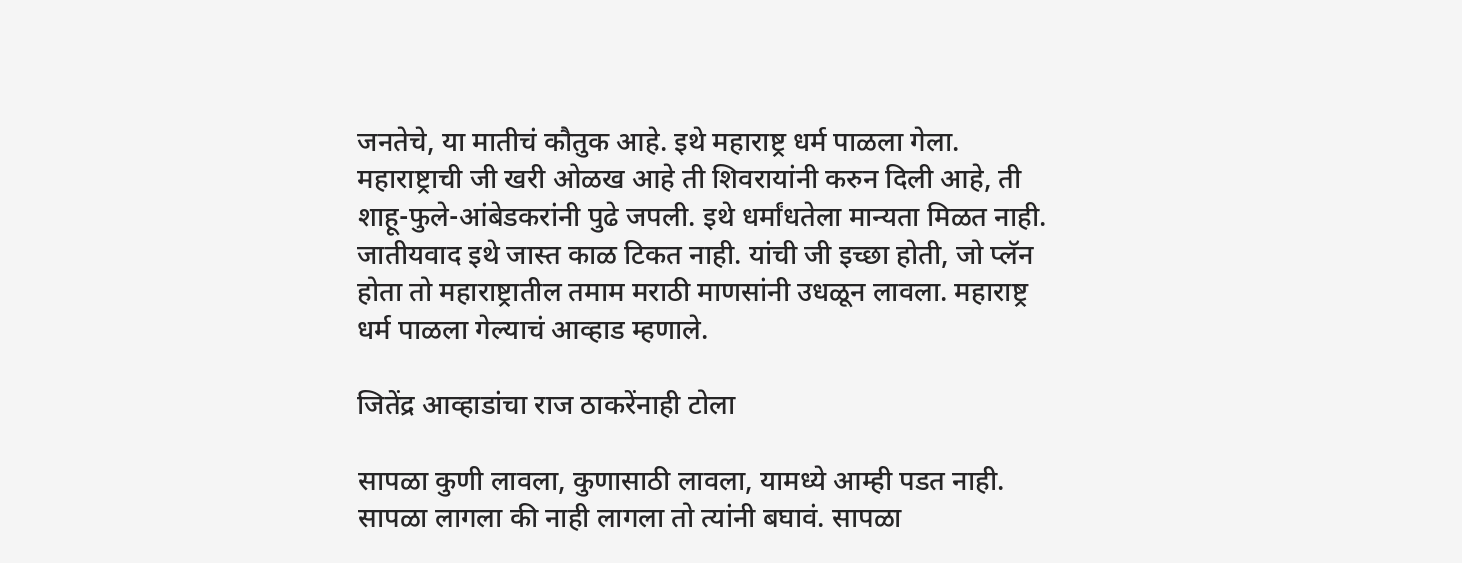जनतेचे, या मातीचं कौतुक आहे. इथे महाराष्ट्र धर्म पाळला गेला. महाराष्ट्राची जी खरी ओळख आहे ती शिवरायांनी करुन दिली आहे, ती शाहू-फुले-आंबेडकरांनी पुढे जपली. इथे धर्मांधतेला मान्यता मिळत नाही. जातीयवाद इथे जास्त काळ टिकत नाही. यांची जी इच्छा होती, जो प्लॅन होता तो महाराष्ट्रातील तमाम मराठी माणसांनी उधळून लावला. महाराष्ट्र धर्म पाळला गेल्याचं आव्हाड म्हणाले.

जितेंद्र आव्हाडांचा राज ठाकरेंनाही टोला

सापळा कुणी लावला, कुणासाठी लावला, यामध्ये आम्ही पडत नाही. सापळा लागला की नाही लागला तो त्यांनी बघावं. सापळा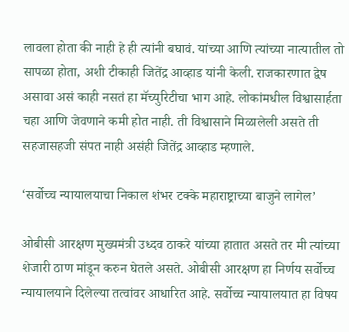लावला होता की नाही हे ही त्यांनी बघावं. यांच्या आणि त्यांच्या नात्यातील तो सापळा होता, अशी टीकाही जितेंद्र आव्हाड यांनी केली. राजकारणात द्वेष असावा असं काही नसतं हा मॅच्युरिटीचा भाग आहे. लोकांमधील विश्वासार्हता चहा आणि जेवणाने कमी होत नाही. ती विश्वासाने मिळालेली असते ती सहजासहजी संपत नाही असंही जितेंद्र आव्हाड म्हणाले.

‘सर्वोच्च न्यायालयाचा निकाल शंभर टक्के महाराष्ट्राच्या बाजुने लागेल’

ओबीसी आरक्षण मुख्यमंत्री उध्दव ठाकरे यांच्या हातात असते तर मी त्यांच्या शेजारी ठाण मांडून करुन घेतले असते. ओबीसी आरक्षण हा निर्णय सर्वोच्च न्यायालयाने दिलेल्या तत्वांवर आधारित आहे. सर्वोच्च न्यायालयात हा विषय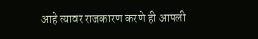आहे त्यावर राजकारण करणे ही आपली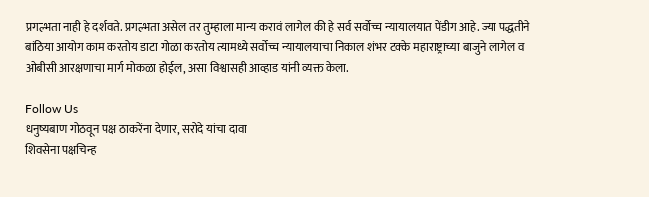प्रगल्भता नाही हे दर्शवते. प्रगल्भता असेल तर तुम्हाला मान्य करावं लागेल की हे सर्व सर्वोच्च न्यायालयात पेंडीग आहे. ज्या पद्धतीने बांठिया आयोग काम करतोय डाटा गोळा करतोय त्यामध्ये सर्वोच्च न्यायालयाचा निकाल शंभर टक्के महाराष्ट्राच्या बाजुने लागेल व ओबीसी आरक्षणाचा मार्ग मोकळा होईल, असा विश्वासही आव्हाड यांनी व्यक्त केला.

Follow Us
धनुष्यबाण गोठवून पक्ष ठाकरेंना देणार, सरोदे यांचा दावा
शिवसेना पक्षचिन्ह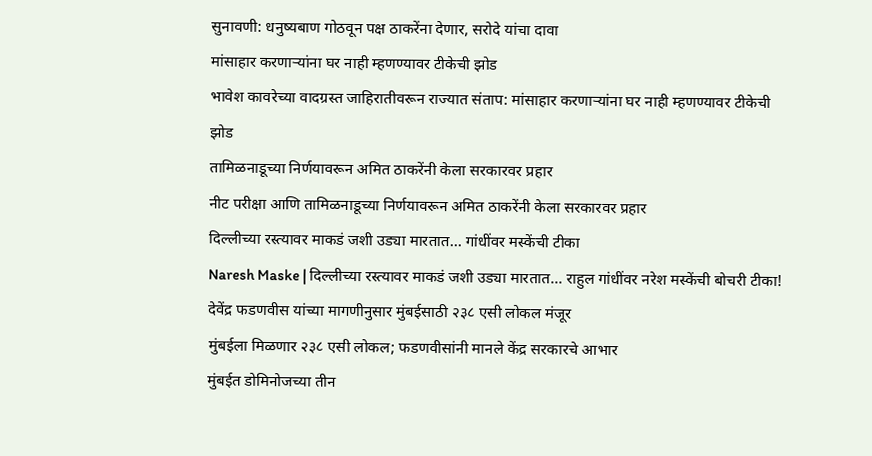सुनावणी: धनुष्यबाण गोठवून पक्ष ठाकरेंना देणार, सरोदे यांचा दावा
मांसाहार करणाऱ्यांना घर नाही म्हणण्यावर टीकेची झोड
भावेश कावरेच्या वादग्रस्त जाहिरातीवरून राज्यात संताप: मांसाहार करणाऱ्यांना घर नाही म्हणण्यावर टीकेची झोड
तामिळनाडूच्या निर्णयावरून अमित ठाकरेंनी केला सरकारवर प्रहार
नीट परीक्षा आणि तामिळनाडूच्या निर्णयावरून अमित ठाकरेंनी केला सरकारवर प्रहार
दिल्लीच्या रस्त्यावर माकडं जशी उड्या मारतात... गांधींवर मस्केंची टीका
Naresh Maske | दिल्लीच्या रस्त्यावर माकडं जशी उड्या मारतात... राहुल गांधींवर नरेश मस्केंची बोचरी टीका!
देवेंद्र फडणवीस यांच्या मागणीनुसार मुंबईसाठी २३८ एसी लोकल मंजूर
मुंबईला मिळणार २३८ एसी लोकल; फडणवीसांनी मानले केंद्र सरकारचे आभार
मुंबईत डोमिनोजच्या तीन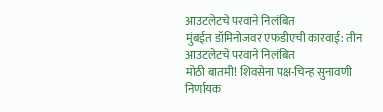आउटलेटचे परवाने निलंबित
मुंबईत डॉमिनोजवर एफडीएची कारवाई: तीन आउटलेटचे परवाने निलंबित
मोठी बातमी! शिवसेना पक्ष-चिन्ह सुनावणी निर्णायक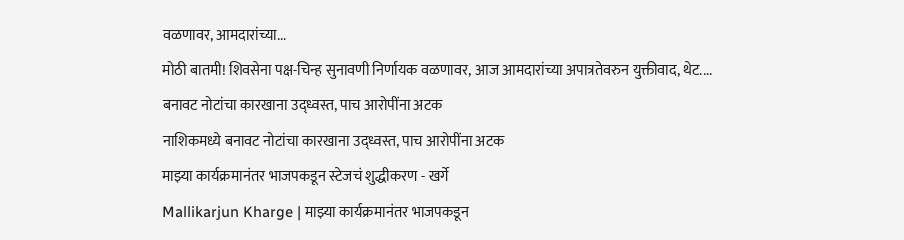वळणावर, आमदारांच्या...
मोठी बातमी! शिवसेना पक्ष-चिन्ह सुनावणी निर्णायक वळणावर, आज आमदारांच्या अपात्रतेवरुन युक्तीवाद, थेट....
बनावट नोटांचा कारखाना उद्ध्वस्त, पाच आरोपींना अटक
नाशिकमध्ये बनावट नोटांचा कारखाना उद्ध्वस्त, पाच आरोपींना अटक
माझ्या कार्यक्रमानंतर भाजपकडून स्टेजचं शुद्धीकरण - खर्गे
Mallikarjun Kharge | माझ्या कार्यक्रमानंतर भाजपकडून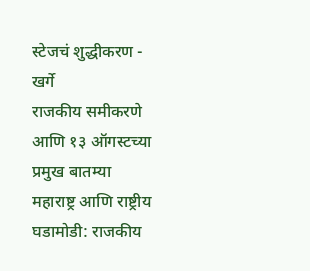स्टेजचं शुद्धीकरण - खर्गे
राजकीय समीकरणे आणि १३ ऑगस्टच्या प्रमुख बातम्या
महाराष्ट्र आणि राष्ट्रीय घडामोडी: राजकीय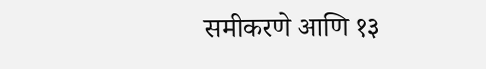समीकरणे आणि १३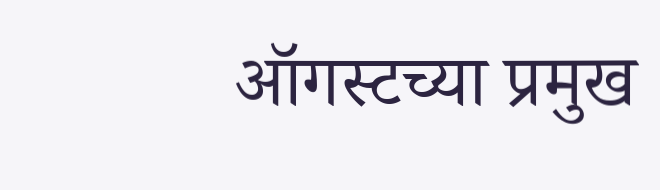ऑगस्टच्या प्रमुख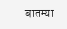बातम्या